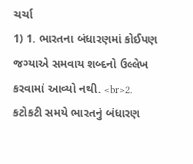ચર્ચા
1) 1. ભારતના બંધારણમાં કોઈપણ જગ્યાએ સમવાય શબ્દનો ઉલ્લેખ કરવામાં આવ્યો નથી. <br>2. કટોકટી સમયે ભારતનું બંધારણ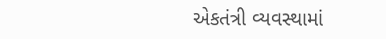એકતંત્રી વ્યવસ્થામાં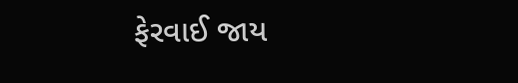ફેરવાઈ જાય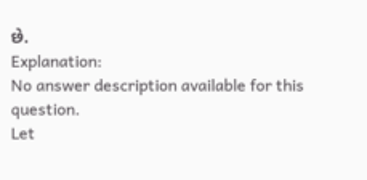છે.
Explanation:
No answer description available for this question.
Let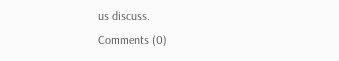us discuss.
Comments (0)